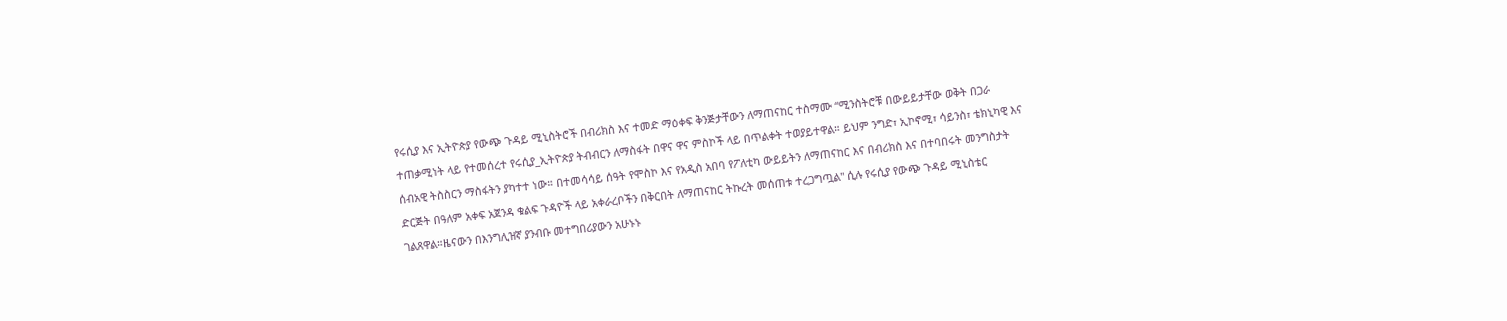የሩሲያ እና ኢትዮጵያ የውጭ ጉዳይ ሚኒስትሮች በብሪክስ እና ተመድ ማዕቀፍ ቅንጅታቸውን ለማጠናከር ተስማሙ “ሚንስትሮቹ በውይይታቸው ወቅት በጋራ ተጠቃሚነት ላይ የተመሰረተ የሩሲያ_ኢትዮጵያ ትብብርን ለማስፋት በዋና ዋና ምስኮች ላይ በጥልቀት ተወያይተዋል። ይህም ንግድ፣ ኢኮኖሚ፣ ሳይንስ፣ ቴክኒካዊ እና ሰብአዊ ትስስርን ማስፋትን ያካተተ ነው። በተመሳሳይ ሰዓት የሞስኮ እና የአዲስ አበባ የፖለቲካ ውይይትን ለማጠናከር እና በብሪክስ እና በተባበሩት መንግስታት ድርጅት በዓለም አቀፍ አጀንዳ ቁልፍ ጉዳዮች ላይ አቀራረቦችን በቅርበት ለማጠናከር ትኩረት መሰጠቱ ተረጋግጧል" ሲሉ የሩሲያ የውጭ ጉዳይ ሚኒስቴር ገልጸዋል።ዜናውን በእንግሊዝኛ ያንብቡ መተግበሪያውን አሁኑኑ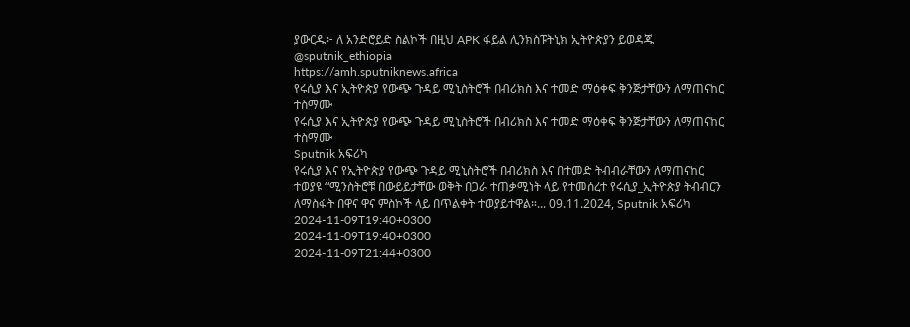ያውርዱ፦ ለ አንድሮይድ ስልኮች በዚህ APK ፋይል ሊንክስፑትኒክ ኢትዮጵያን ይወዳጁ @sputnik_ethiopia
https://amh.sputniknews.africa
የሩሲያ እና ኢትዮጵያ የውጭ ጉዳይ ሚኒስትሮች በብሪክስ እና ተመድ ማዕቀፍ ቅንጅታቸውን ለማጠናከር ተስማሙ
የሩሲያ እና ኢትዮጵያ የውጭ ጉዳይ ሚኒስትሮች በብሪክስ እና ተመድ ማዕቀፍ ቅንጅታቸውን ለማጠናከር ተስማሙ
Sputnik አፍሪካ
የሩሲያ እና የኢትዮጵያ የውጭ ጉዳይ ሚኒስትሮች በብሪክስ እና በተመድ ትብብራቸውን ለማጠናከር ተወያዩ “ሚንስትሮቹ በውይይታቸው ወቅት በጋራ ተጠቃሚነት ላይ የተመሰረተ የሩሲያ_ኢትዮጵያ ትብብርን ለማስፋት በዋና ዋና ምስኮች ላይ በጥልቀት ተወያይተዋል።... 09.11.2024, Sputnik አፍሪካ
2024-11-09T19:40+0300
2024-11-09T19:40+0300
2024-11-09T21:44+0300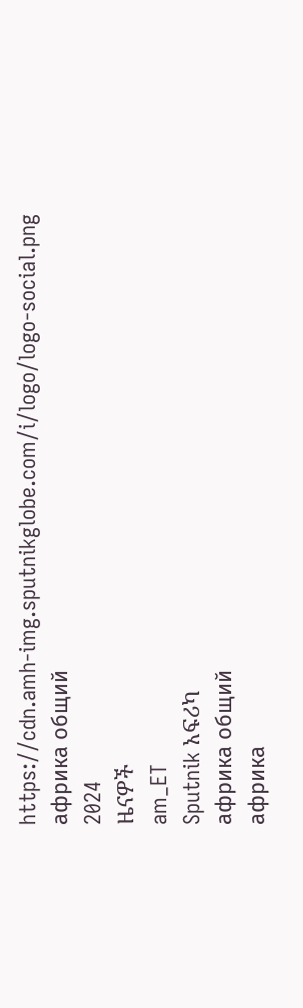https://cdn.amh-img.sputnikglobe.com/i/logo/logo-social.png
африка общий
2024
ዜናዎች
am_ET
Sputnik አፍሪካ
африка общий
африка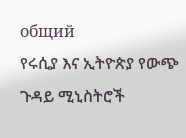общий
የሩሲያ እና ኢትዮጵያ የውጭ ጉዳይ ሚኒስትሮች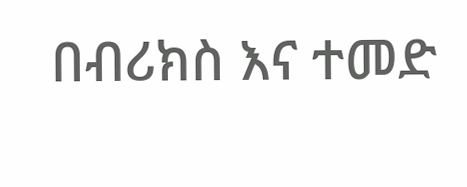በብሪክስ እና ተመድ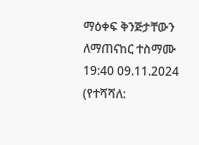ማዕቀፍ ቅንጅታቸውን ለማጠናከር ተስማሙ
19:40 09.11.2024 (የተሻሻለ: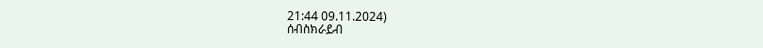21:44 09.11.2024)
ሰብስክራይብ